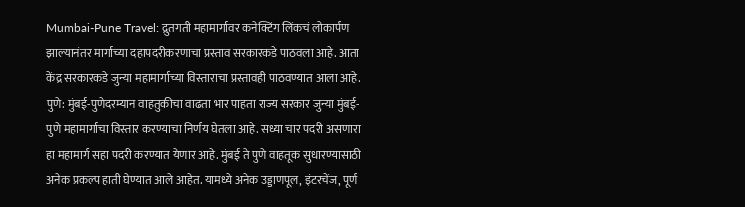Mumbai-Pune Travel: द्रुतगती महामार्गावर कनेक्टिंग लिंकचं लोकार्पण झाल्यानंतर मार्गाच्या दहापदरीकरणाचा प्रस्ताव सरकारकडे पाठवला आहे. आता केंद्र सरकारकडे जुन्या महामार्गाच्या विस्ताराचा प्रस्तावही पाठवण्यात आला आहे.
पुणे: मुंबई-पुणेदरम्यान वाहतुकीचा वाढता भार पाहता राज्य सरकार जुन्या मुंबई-पुणे महामार्गाचा विस्तार करण्याचा निर्णय घेतला आहे. सध्या चार पदरी असणारा हा महामार्ग सहा पदरी करण्यात येणार आहे. मुंबई ते पुणे वाहतूक सुधारण्यासाठी अनेक प्रकल्प हाती घेण्यात आले आहेत. यामध्ये अनेक उड्डाणपूल, इंटरचेंज, पूर्ण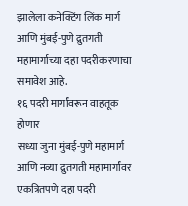झालेला कनेक्टिंग लिंक मार्ग आणि मुंबई-पुणे द्रुतगती महामार्गाच्या दहा पदरीकरणाचा समावेश आहे.
१६ पदरी मार्गांवरून वाहतूक होणार
सध्या जुना मुंबई-पुणे महामार्ग आणि नव्या द्रुतगती महामार्गांवर एकत्रितपणे दहा पदरी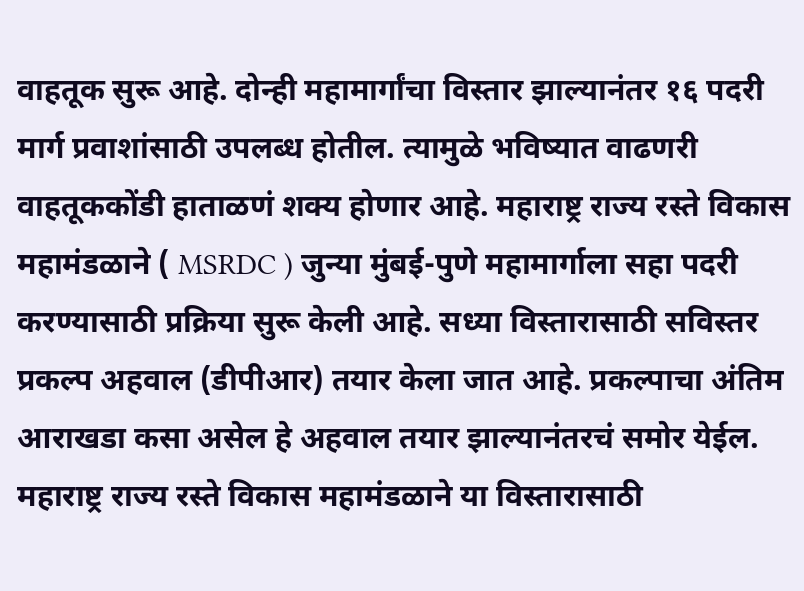वाहतूक सुरू आहे. दोन्ही महामार्गांचा विस्तार झाल्यानंतर १६ पदरी मार्ग प्रवाशांसाठी उपलब्ध होतील. त्यामुळे भविष्यात वाढणरी वाहतूककोंडी हाताळणं शक्य होणार आहे. महाराष्ट्र राज्य रस्ते विकास महामंडळाने ( MSRDC ) जुन्या मुंबई-पुणे महामार्गाला सहा पदरी करण्यासाठी प्रक्रिया सुरू केली आहे. सध्या विस्तारासाठी सविस्तर प्रकल्प अहवाल (डीपीआर) तयार केला जात आहे. प्रकल्पाचा अंतिम आराखडा कसा असेल हे अहवाल तयार झाल्यानंतरचं समोर येईल.
महाराष्ट्र राज्य रस्ते विकास महामंडळाने या विस्तारासाठी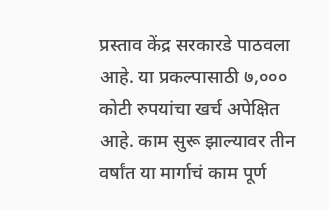प्रस्ताव केंद्र सरकारडे पाठवला आहे. या प्रकल्पासाठी ७,००० कोटी रुपयांचा खर्च अपेक्षित आहे. काम सुरू झाल्यावर तीन वर्षांत या मार्गाचं काम पूर्ण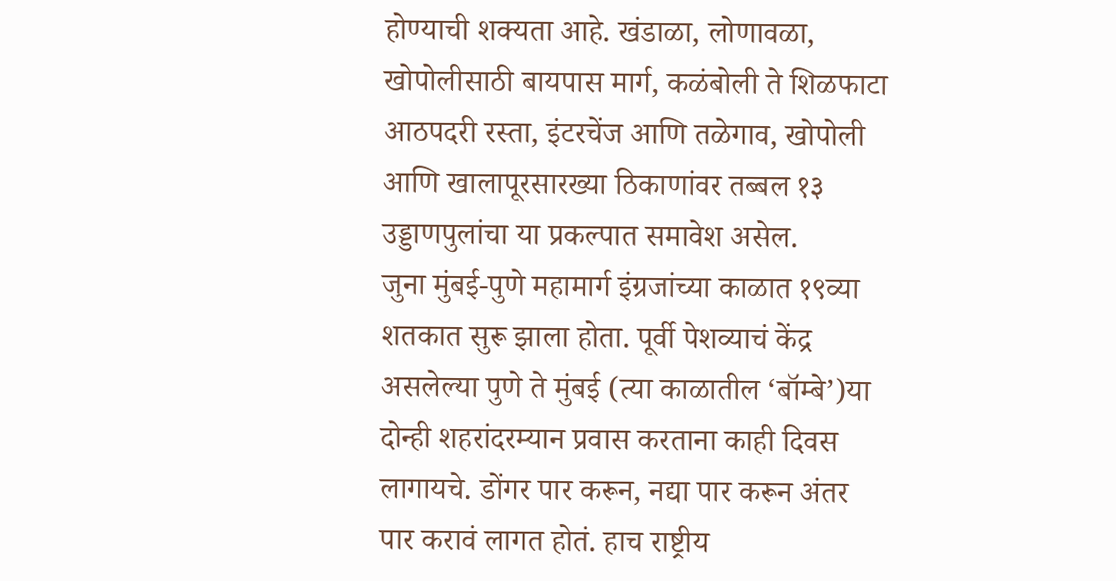होण्याची शक्यता आहे. खंडाळा, लोणावळा, खोपोलीसाठी बायपास मार्ग, कळंबोली ते शिळफाटा आठपदरी रस्ता, इंटरचेंज आणि तळेगाव, खोपोली आणि खालापूरसारख्या ठिकाणांवर तब्बल १३ उड्डाणपुलांचा या प्रकल्पात समावेश असेल.
जुना मुंबई-पुणे महामार्ग इंग्रजांच्या काळात १९व्या शतकात सुरू झाला होता. पूर्वी पेशव्याचं केंद्र असलेल्या पुणे ते मुंबई (त्या काळातील ‘बॉम्बे’)या दोन्ही शहरांदरम्यान प्रवास करताना काही दिवस लागायचे. डोंगर पार करून, नद्या पार करून अंतर पार करावं लागत होतं. हाच राष्ट्रीय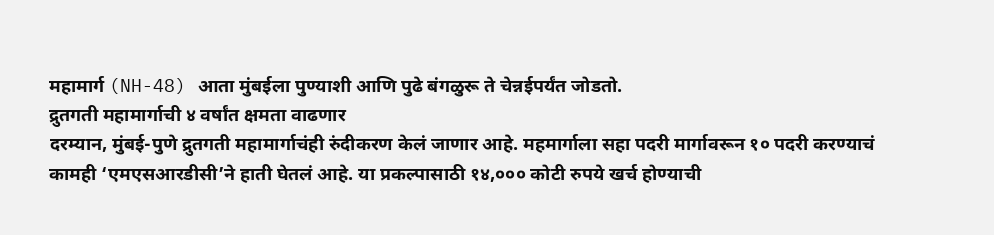महामार्ग (NH-48) आता मुंबईला पुण्याशी आणि पुढे बंगळुरू ते चेन्नईपर्यंत जोडतो.
द्रुतगती महामार्गाची ४ वर्षांत क्षमता वाढणार
दरम्यान, मुंबई-पुणे द्रुतगती महामार्गाचंही रुंदीकरण केलं जाणार आहे. महमार्गाला सहा पदरी मार्गावरून १० पदरी करण्याचं कामही ‘एमएसआरडीसी’ने हाती घेतलं आहे. या प्रकल्पासाठी १४,००० कोटी रुपये खर्च होण्याची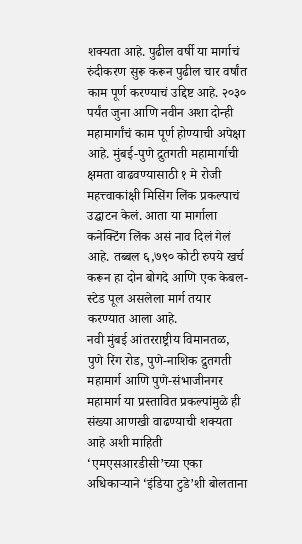शक्यता आहे. पुढील वर्षी या मार्गाचं रुंदीकरण सुरू करून पुढील चार वर्षांत काम पूर्ण करण्याचं उद्दिष्ट आहे. २०३० पर्यंत जुना आणि नवीन अशा दोन्ही महामार्गांचं काम पूर्ण होण्याची अपेक्षा आहे. मुंबई-पुणे द्रुतगती महामार्गाची क्षमता वाढवण्यासाठी १ मे रोजी महत्त्वाकांक्षी मिसिंग लिंक प्रकल्पाचं उद्घाटन केलं. आता या मार्गाला कनेक्टिंग लिंक असं नाव दिलं गेलं आहे. तब्बल ६,७९० कोटी रुपये खर्च करून हा दोन बोगदे आणि एक केबल-स्टेड पूल असलेला मार्ग तयार करण्यात आला आहे.
नवी मुंबई आंतरराष्ट्रीय विमानतळ, पुणे रिंग रोड, पुणे-नाशिक द्रुतगती महामार्ग आणि पुणे-संभाजीनगर महामार्ग या प्रस्तावित प्रकल्पांमुळे ही संख्या आणखी वाढण्याची शक्यता आहे अशी माहिती ‘एमएसआरडीसी’च्या एका अधिकाऱ्याने ‘इंडिया टुडे’शी बोलताना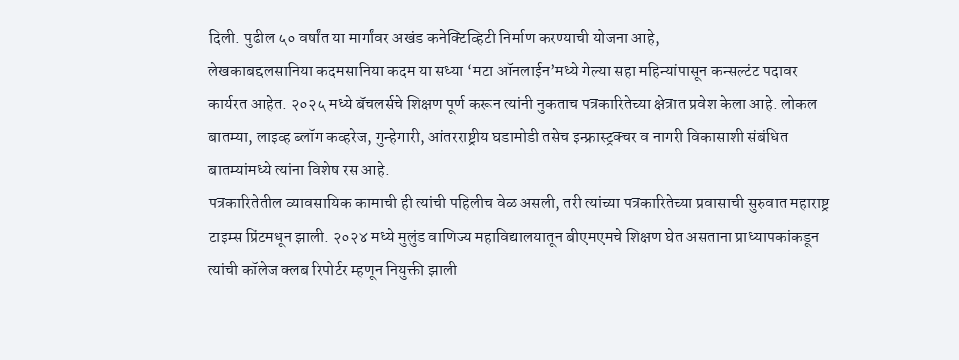दिली. पुढील ५० वर्षांत या मार्गांवर अखंड कनेक्टिव्हिटी निर्माण करण्याची योजना आहे,
लेखकाबद्दलसानिया कदमसानिया कदम या सध्या ‘मटा ऑनलाईन’मध्ये गेल्या सहा महिन्यांपासून कन्सल्टंट पदावर कार्यरत आहेत. २०२५ मध्ये बॅचलर्सचे शिक्षण पूर्ण करून त्यांनी नुकताच पत्रकारितेच्या क्षेत्रात प्रवेश केला आहे. लोकल बातम्या, लाइव्ह ब्लॉग कव्हरेज, गुन्हेगारी, आंतरराष्ट्रीय घडामोडी तसेच इन्फ्रास्ट्रक्चर व नागरी विकासाशी संबंधित बातम्यांमध्ये त्यांना विशेष रस आहे.
पत्रकारितेतील व्यावसायिक कामाची ही त्यांची पहिलीच वेळ असली, तरी त्यांच्या पत्रकारितेच्या प्रवासाची सुरुवात महाराष्ट्र टाइम्स प्रिंटमधून झाली. २०२४ मध्ये मुलुंड वाणिज्य महाविद्यालयातून बीएमएमचे शिक्षण घेत असताना प्राध्यापकांकडून त्यांची कॉलेज क्लब रिपोर्टर म्हणून नियुक्ती झाली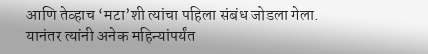आणि तेव्हाच ‘मटा’शी त्यांचा पहिला संबंध जोडला गेला.
यानंतर त्यांनी अनेक महिन्यांपर्यंत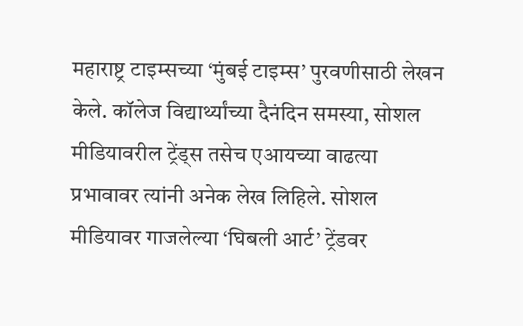महाराष्ट्र टाइम्सच्या ‘मुंबई टाइम्स’ पुरवणीसाठी लेखन केले. कॉलेज विद्यार्थ्यांच्या दैनंदिन समस्या, सोशल मीडियावरील ट्रेंड्स तसेच एआयच्या वाढत्या प्रभावावर त्यांनी अनेक लेख लिहिले. सोशल मीडियावर गाजलेल्या ‘घिबली आर्ट’ ट्रेंडवर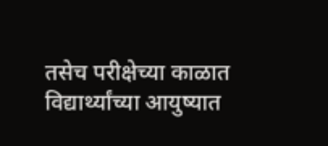तसेच परीक्षेच्या काळात विद्यार्थ्यांच्या आयुष्यात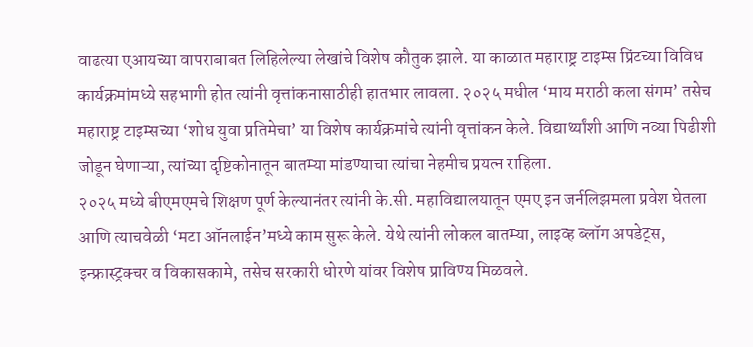वाढत्या एआयच्या वापराबाबत लिहिलेल्या लेखांचे विशेष कौतुक झाले. या काळात महाराष्ट्र टाइम्स प्रिंटच्या विविध कार्यक्रमांमध्ये सहभागी होत त्यांनी वृत्तांकनासाठीही हातभार लावला. २०२५ मधील ‘माय मराठी कला संगम’ तसेच महाराष्ट्र टाइम्सच्या ‘शोध युवा प्रतिमेचा’ या विशेष कार्यक्रमांचे त्यांनी वृत्तांकन केले. विद्यार्थ्यांशी आणि नव्या पिढीशी जोडून घेणाऱ्या, त्यांच्या दृष्टिकोनातून बातम्या मांडण्याचा त्यांचा नेहमीच प्रयत्न राहिला.
२०२५ मध्ये बीएमएमचे शिक्षण पूर्ण केल्यानंतर त्यांनी के.सी. महाविद्यालयातून एमए इन जर्नलिझमला प्रवेश घेतला आणि त्याचवेळी ‘मटा ऑनलाईन’मध्ये काम सुरू केले. येथे त्यांनी लोकल बातम्या, लाइव्ह ब्लॉग अपडेट्स, इन्फ्रास्ट्रक्चर व विकासकामे, तसेच सरकारी धोरणे यांवर विशेष प्राविण्य मिळवले.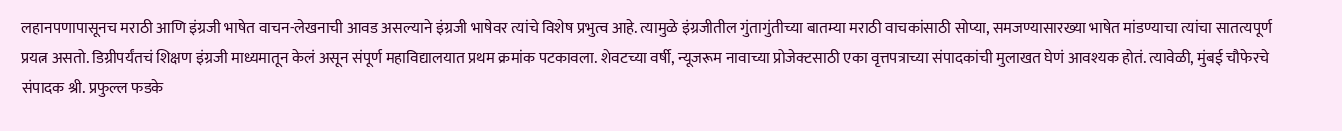लहानपणापासूनच मराठी आणि इंग्रजी भाषेत वाचन-लेखनाची आवड असल्याने इंग्रजी भाषेवर त्यांचे विशेष प्रभुत्व आहे. त्यामुळे इंग्रजीतील गुंतागुंतीच्या बातम्या मराठी वाचकांसाठी सोप्या, समजण्यासारख्या भाषेत मांडण्याचा त्यांचा सातत्यपूर्ण प्रयत्न असतो. डिग्रीपर्यंतचं शिक्षण इंग्रजी माध्यमातून केलं असून संपूर्ण महाविद्यालयात प्रथम क्रमांक पटकावला. शेवटच्या वर्षी, न्यूजरूम नावाच्या प्रोजेक्टसाठी एका वृत्तपत्राच्या संपादकांची मुलाखत घेणं आवश्यक होतं. त्यावेळी, मुंबई चौफेरचे संपादक श्री. प्रफुल्ल फडके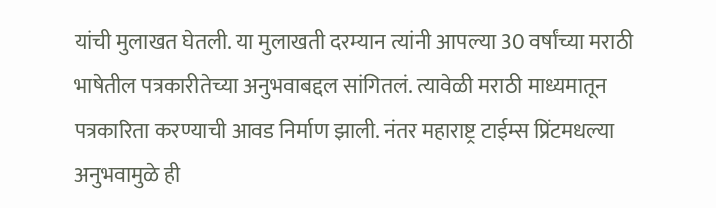यांची मुलाखत घेतली. या मुलाखती दरम्यान त्यांनी आपल्या 30 वर्षांच्या मराठी भाषेतील पत्रकारीतेच्या अनुभवाबद्दल सांगितलं. त्यावेळी मराठी माध्यमातून पत्रकारिता करण्याची आवड निर्माण झाली. नंतर महाराष्ट्र टाईम्स प्रिंटमधल्या अनुभवामुळे ही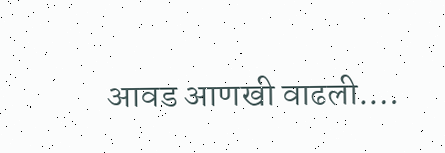आवड आणखी वाढली.…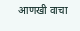आणखी वाचा